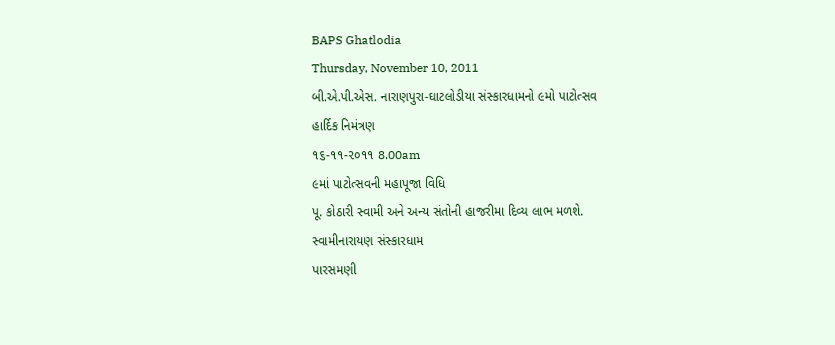BAPS Ghatlodia
Thursday, November 10, 2011
બી.એ.પી.એસ. નારાણપુરા-ઘાટલોડીયા સંસ્કારધામનો ૯મો પાટોત્સવ
હાર્દિક નિમંત્રણ
૧૬-૧૧-૨૦૧૧ 8.00am
૯માં પાટોત્સવની મહાપૂજા વિધિ
પૂ. કોઠારી સ્વામી અને અન્ય સંતોની હાજરીમા દિવ્ય લાભ મળશે.
સ્વામીનારાયણ સંસ્કારધામ
પારસમણી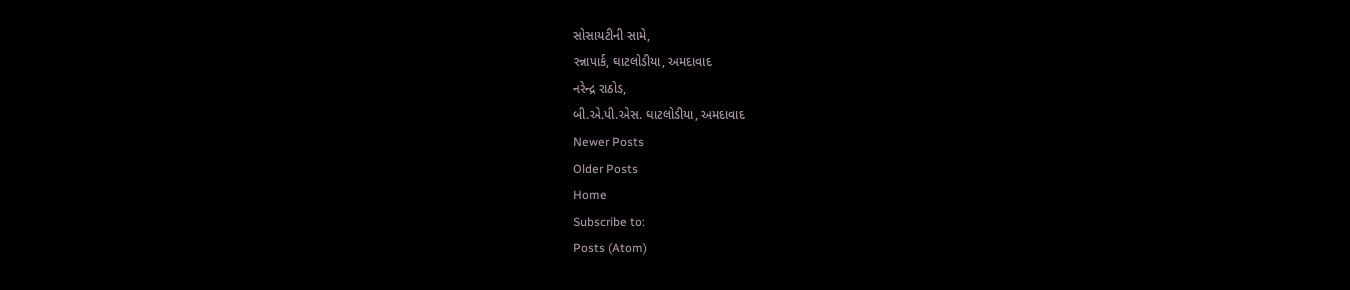સોસાયટીની સામે,
રન્નાપાર્ક, ઘાટલોડીયા, અમદાવાદ
નરેન્દ્ર રાઠોડ,
બી.એ.પી.એસ. ઘાટલોડીયા, અમદાવાદ
Newer Posts
Older Posts
Home
Subscribe to:
Posts (Atom)